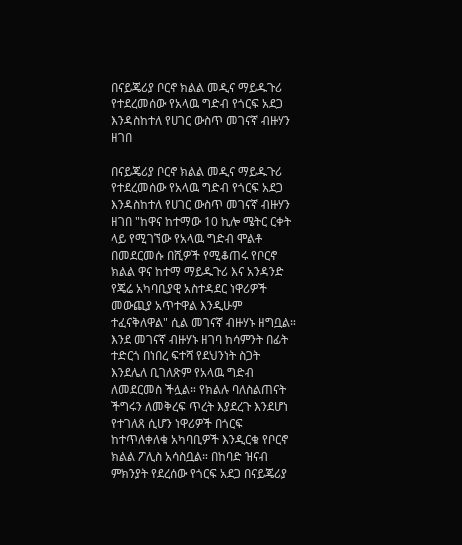በናይጄሪያ ቦርኖ ክልል መዲና ማይዱጉሪ የተደረመሰው የአላዉ ግድብ የጎርፍ አደጋ እንዳስከተለ የሀገር ውስጥ መገናኛ ብዙሃን ዘገበ

በናይጄሪያ ቦርኖ ክልል መዲና ማይዱጉሪ የተደረመሰው የአላዉ ግድብ የጎርፍ አደጋ እንዳስከተለ የሀገር ውስጥ መገናኛ ብዙሃን ዘገበ "ከዋና ከተማው 10 ኪሎ ሜትር ርቀት ላይ የሚገኘው የአላዉ ግድብ ሞልቶ በመደርመሱ በሺዎች የሚቆጠሩ የቦርኖ ክልል ዋና ከተማ ማይዱጉሪ እና አንዳንድ የጄሬ አካባቢያዊ አስተዳደር ነዋሪዎች መውጪያ አጥተዋል እንዲሁም ተፈናቅለዋል" ሲል መገናኛ ብዙሃኑ ዘግቧል። እንደ መገናኛ ብዙሃኑ ዘገባ ከሳምንት በፊት ተድርጎ በነበረ ፍተሻ የደህንነት ስጋት እንደሌለ ቢገለጽም የአላዉ ግድብ ለመደርመስ ችሏል። የክልሉ ባለስልጠናት ችግሩን ለመቅረፍ ጥረት እያደረጉ እንደሆነ የተገለጸ ሲሆን ነዋሪዎች በጎርፍ ከተጥለቀለቁ አካባቢዎች እንዲርቁ የቦርኖ ክልል ፖሊስ አሳስቧል። በከባድ ዝናብ ምክንያት የደረሰው የጎርፍ አደጋ በናይጄሪያ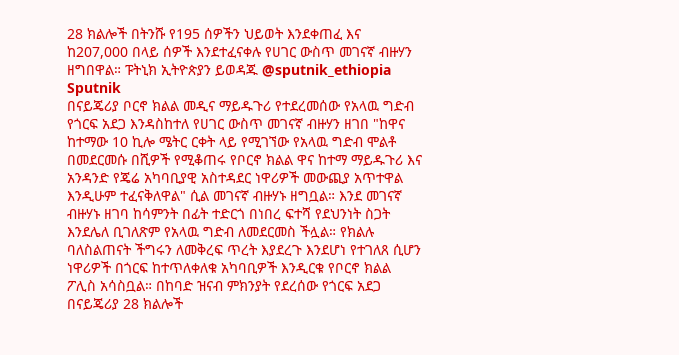28 ክልሎች በትንሹ የ195 ሰዎችን ህይወት እንደቀጠፈ እና ከ207,000 በላይ ሰዎች እንደተፈናቀሉ የሀገር ውስጥ መገናኛ ብዙሃን ዘግበዋል። ፑትኒክ ኢትዮጵያን ይወዳጁ @sputnik_ethiopia
Sputnik
በናይጄሪያ ቦርኖ ክልል መዲና ማይዱጉሪ የተደረመሰው የአላዉ ግድብ የጎርፍ አደጋ እንዳስከተለ የሀገር ውስጥ መገናኛ ብዙሃን ዘገበ "ከዋና ከተማው 10 ኪሎ ሜትር ርቀት ላይ የሚገኘው የአላዉ ግድብ ሞልቶ በመደርመሱ በሺዎች የሚቆጠሩ የቦርኖ ክልል ዋና ከተማ ማይዱጉሪ እና አንዳንድ የጄሬ አካባቢያዊ አስተዳደር ነዋሪዎች መውጪያ አጥተዋል እንዲሁም ተፈናቅለዋል" ሲል መገናኛ ብዙሃኑ ዘግቧል። እንደ መገናኛ ብዙሃኑ ዘገባ ከሳምንት በፊት ተድርጎ በነበረ ፍተሻ የደህንነት ስጋት እንደሌለ ቢገለጽም የአላዉ ግድብ ለመደርመስ ችሏል። የክልሉ ባለስልጠናት ችግሩን ለመቅረፍ ጥረት እያደረጉ እንደሆነ የተገለጸ ሲሆን ነዋሪዎች በጎርፍ ከተጥለቀለቁ አካባቢዎች እንዲርቁ የቦርኖ ክልል ፖሊስ አሳስቧል። በከባድ ዝናብ ምክንያት የደረሰው የጎርፍ አደጋ በናይጄሪያ 28 ክልሎች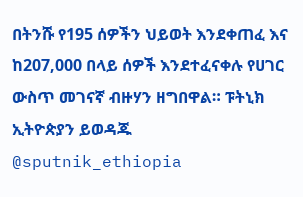በትንሹ የ195 ሰዎችን ህይወት እንደቀጠፈ እና ከ207,000 በላይ ሰዎች እንደተፈናቀሉ የሀገር ውስጥ መገናኛ ብዙሃን ዘግበዋል። ፑትኒክ ኢትዮጵያን ይወዳጁ @sputnik_ethiopia